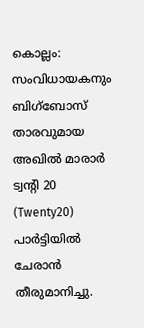കൊല്ലം: സംവിധായകനും ബിഗ്ബോസ് താരവുമായ അഖിൽ മാരാർ ട്വന്റി 20 (Twenty20) പാർട്ടിയിൽ ചേരാൻ തീരുമാനിച്ചു.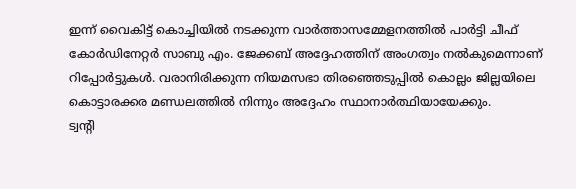ഇന്ന് വൈകിട്ട് കൊച്ചിയിൽ നടക്കുന്ന വാർത്താസമ്മേളനത്തിൽ പാർട്ടി ചീഫ് കോർഡിനേറ്റർ സാബു എം. ജേക്കബ് അദ്ദേഹത്തിന് അംഗത്വം നൽകുമെന്നാണ് റിപ്പോർട്ടുകൾ. വരാനിരിക്കുന്ന നിയമസഭാ തിരഞ്ഞെടുപ്പിൽ കൊല്ലം ജില്ലയിലെ കൊട്ടാരക്കര മണ്ഡലത്തിൽ നിന്നും അദ്ദേഹം സ്ഥാനാർത്ഥിയായേക്കും.
ട്വന്റി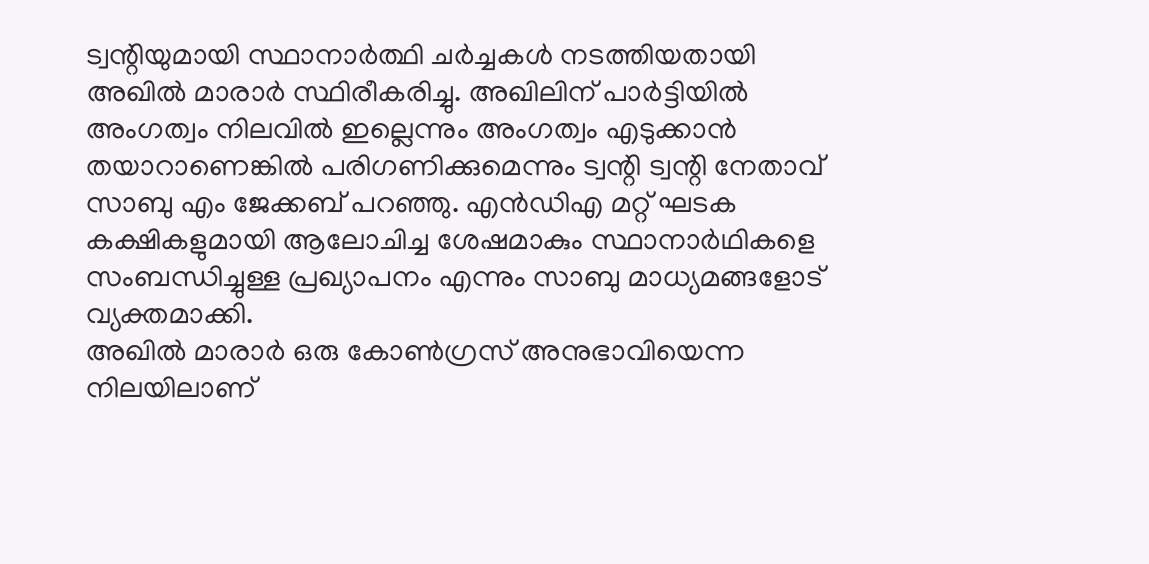ട്വന്റിയുമായി സ്ഥാനാർത്ഥി ചർച്ചകൾ നടത്തിയതായി അഖിൽ മാരാർ സ്ഥിരീകരിച്ചു. അഖിലിന് പാർട്ടിയിൽ അംഗത്വം നിലവിൽ ഇല്ലെന്നും അംഗത്വം എടുക്കാൻ തയാറാണെങ്കിൽ പരിഗണിക്കുമെന്നും ട്വന്റി ട്വന്റി നേതാവ് സാബു എം ജേക്കബ് പറഞ്ഞു. എൻഡിഎ മറ്റ് ഘടക കക്ഷികളുമായി ആലോചിച്ച ശേഷമാകും സ്ഥാനാർഥികളെ സംബന്ധിച്ചുള്ള പ്രഖ്യാപനം എന്നും സാബു മാധ്യമങ്ങളോട് വ്യക്തമാക്കി.
അഖിൽ മാരാർ ഒരു കോൺഗ്രസ് അനുഭാവിയെന്ന നിലയിലാണ്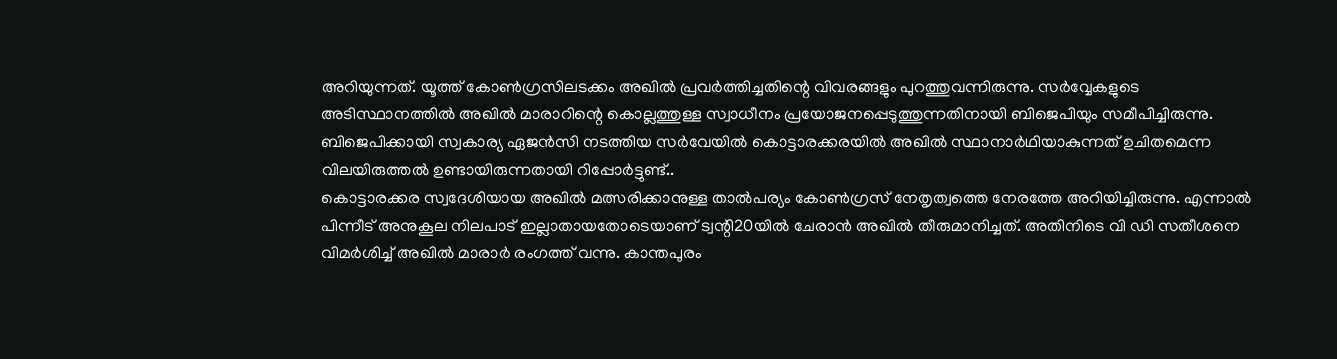അറിയുന്നത്. യൂത്ത് കോൺഗ്രസിലടക്കം അഖിൽ പ്രവർത്തിച്ചതിന്റെ വിവരങ്ങളും പുറത്തുവന്നിരുന്നു. സർവ്വേകളുടെ അടിസ്ഥാനത്തിൽ അഖിൽ മാരാറിന്റെ കൊല്ലത്തുള്ള സ്വാധീനം പ്രയോജനപ്പെടുത്തുന്നതിനായി ബിജെപിയും സമീപിച്ചിരുന്നു. ബിജെപിക്കായി സ്വകാര്യ ഏജൻസി നടത്തിയ സർവേയിൽ കൊട്ടാരക്കരയിൽ അഖിൽ സ്ഥാനാർഥിയാകുന്നത് ഉചിതമെന്ന വിലയിരുത്തൽ ഉണ്ടായിരുന്നതായി റിപ്പോർട്ടുണ്ട്..
കൊട്ടാരക്കര സ്വദേശിയായ അഖിൽ മത്സരിക്കാനുള്ള താൽപര്യം കോൺഗ്രസ് നേതൃത്വത്തെ നേരത്തേ അറിയിച്ചിരുന്നു. എന്നാൽ പിന്നീട് അനുകൂല നിലപാട് ഇല്ലാതായതോടെയാണ് ട്വന്റി20യിൽ ചേരാൻ അഖിൽ തീരുമാനിച്ചത്. അതിനിടെ വി ഡി സതീശനെ വിമർശിച്ച് അഖിൽ മാരാർ രംഗത്ത് വന്നു. കാന്തപുരം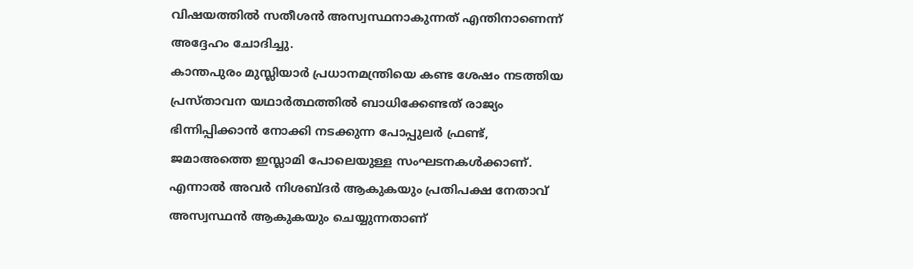വിഷയത്തിൽ സതീശൻ അസ്വസ്ഥനാകുന്നത് എന്തിനാണെന്ന് അദ്ദേഹം ചോദിച്ചു.
കാന്തപുരം മുസ്ലിയാർ പ്രധാനമന്ത്രിയെ കണ്ട ശേഷം നടത്തിയ പ്രസ്താവന യഥാർത്ഥത്തിൽ ബാധിക്കേണ്ടത് രാജ്യം ഭിന്നിപ്പിക്കാൻ നോക്കി നടക്കുന്ന പോപ്പുലർ ഫ്രണ്ട്, ജമാഅത്തെ ഇസ്ലാമി പോലെയുള്ള സംഘടനകൾക്കാണ്. എന്നാൽ അവർ നിശബ്ദർ ആകുകയും പ്രതിപക്ഷ നേതാവ് അസ്വസ്ഥൻ ആകുകയും ചെയ്യുന്നതാണ്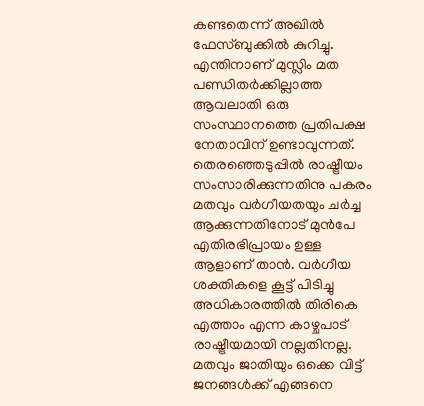കണ്ടതെന്ന് അഖിൽ ഫേസ്ബുക്കിൽ കുറിച്ചു. എന്തിനാണ് മുസ്ലിം മത പണ്ഡിതർക്കില്ലാത്ത ആവലാതി ഒരു സംസ്ഥാനത്തെ പ്രതിപക്ഷ നേതാവിന് ഉണ്ടാവുന്നത്. തെരഞ്ഞെടുപ്പിൽ രാഷ്ട്രീയം സംസാരിക്കുന്നതിനു പകരം മതവും വർഗീയതയും ചർച്ച ആക്കുന്നതിനോട് മുൻപേ എതിരഭിപ്രായം ഉള്ള ആളാണ് താൻ. വർഗീയ ശക്തികളെ കൂട്ട് പിടിച്ചു അധികാരത്തിൽ തിരികെ എത്താം എന്ന കാഴ്ചപാട് രാഷ്ട്രീയമായി നല്ലതിനല്ല. മതവും ജാതിയും ഒക്കെ വിട്ട് ജനങ്ങൾക്ക് എങ്ങനെ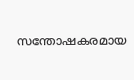സന്തോഷകരമായ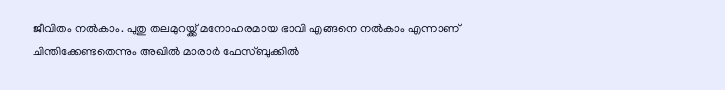ജീവിതം നൽകാം. പുതു തലമുറയ്ക്ക് മനോഹരമായ ഭാവി എങ്ങനെ നൽകാം എന്നാണ് ചിന്തിക്കേണ്ടതെന്നും അഖിൽ മാരാർ ഫേസ്ബുക്കിൽ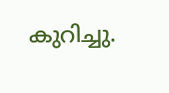കുറിച്ചു.